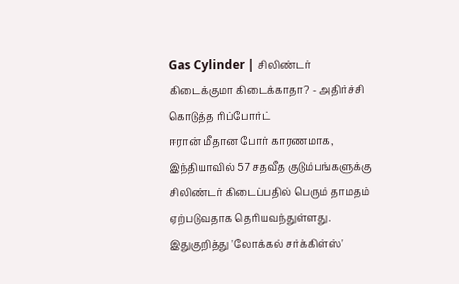Gas Cylinder | சிலிண்டர் கிடைக்குமா கிடைக்காதா? - அதிர்ச்சி கொடுத்த ரிப்போர்ட்
ஈரான் மீதான போர் காரணமாக, இந்தியாவில் 57 சதவீத குடும்பங்களுக்கு சிலிண்டர் கிடைப்பதில் பெரும் தாமதம் ஏற்படுவதாக தெரியவந்துள்ளது. இதுகுறித்து 'லோக்கல் சர்க்கிள்ஸ்'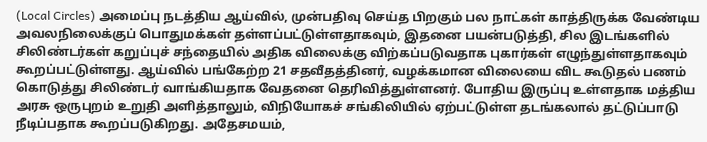(Local Circles) அமைப்பு நடத்திய ஆய்வில், முன்பதிவு செய்த பிறகும் பல நாட்கள் காத்திருக்க வேண்டிய அவலநிலைக்குப் பொதுமக்கள் தள்ளப்பட்டுள்ளதாகவும், இதனை பயன்படுத்தி, சில இடங்களில் சிலிண்டர்கள் கறுப்புச் சந்தையில் அதிக விலைக்கு விற்கப்படுவதாக புகார்கள் எழுந்துள்ளதாகவும் கூறப்பட்டுள்ளது. ஆய்வில் பங்கேற்ற 21 சதவீதத்தினர், வழக்கமான விலையை விட கூடுதல் பணம் கொடுத்து சிலிண்டர் வாங்கியதாக வேதனை தெரிவித்துள்ளனர். போதிய இருப்பு உள்ளதாக மத்திய அரசு ஒருபுறம் உறுதி அளித்தாலும், விநியோகச் சங்கிலியில் ஏற்பட்டுள்ள தடங்கலால் தட்டுப்பாடு நீடிப்பதாக கூறப்படுகிறது. அதேசமயம்,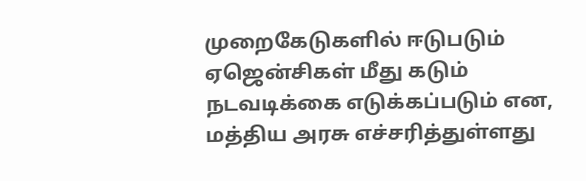முறைகேடுகளில் ஈடுபடும் ஏஜென்சிகள் மீது கடும் நடவடிக்கை எடுக்கப்படும் என, மத்திய அரசு எச்சரித்துள்ளது